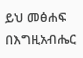ይህ መፅሐፍ በእግዚአብሔር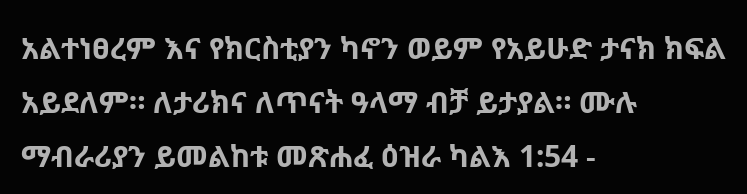አልተነፀረም እና የክርስቲያን ካኖን ወይም የአይሁድ ታናክ ክፍል አይደለም። ለታሪክና ለጥናት ዓላማ ብቻ ይታያል። ሙሉ ማብራሪያን ይመልከቱ መጽሐፈ ዕዝራ ካልእ 1:54 -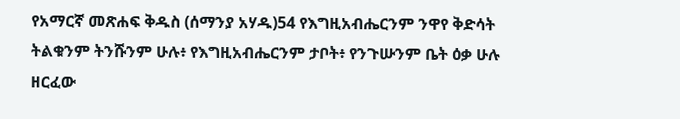የአማርኛ መጽሐፍ ቅዱስ (ሰማንያ አሃዱ)54 የእግዚአብሔርንም ንዋየ ቅድሳት ትልቁንም ትንሹንም ሁሉ፥ የእግዚአብሔርንም ታቦት፥ የንጉሡንም ቤት ዕቃ ሁሉ ዘርፈው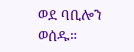ወደ ባቢሎን ወሰዱ።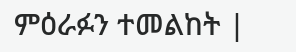ምዕራፉን ተመልከት |